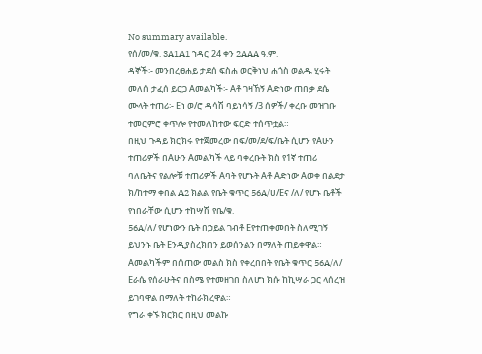No summary available.
የሰ/መ/ቁ. 3A1A1 ኀዳር 24 ቀን 2AAA ዓ.ም.
ዳኞች፡- መንበረፀሐይ ታደሰ ፍስሐ ወርቅነህ ሐጎስ ወልዱ ሂሩት መለሰ ታፈሰ ይርጋ Aመልካች፡- Aቶ ገዛኸኝ Aድነው ጠበቃ ደሴ ሙላት ተጠሪ፡- Eነ ወ/ሮ ዳሳሽ ባይነሳኝ /3 ሰዎች/ ቀረቡ መዝገቡ ተመርምሮ ቀጥሎ የተመለከተው ፍርድ ተሰጥቷል።
በዚህ ጉዳይ ክርክሩ የተጀመረው በፍ/መ/ደ/ፍ/ቤት ሲሆን የAሁን ተጠሪዎች በAሁን Aመልካች ላይ ባቀረቡት ክስ የ1ኛ ተጠሪ ባለቤትና የልሎቹ ተጠሪዎች Aባት የሆኑት Aቶ Aድነው Aወቀ በልደታ ክ/ከተማ ቀበል A2 ክልል የቤት ቁጥር 56A/ሀ/Eና /ለ/ የሆኑ ቤቶች የነበራቸው ሲሆን ተከሣሽ የቤ/ቁ.
56A/ለ/ የሆነውን ቤት በኃይል ገብቶ Eየተጠቀመበት ስለሚገኝ ይህንኑ ቤት Eንዲያስረክበን ይወሰንልን በማለት ጠይቀዋል።
Aመልካችም በሰጠው መልስ ክስ የቀረበበት የቤት ቁጥር 56A/ለ/ Eራሴ የሰራሁትና በስሜ የተመዘገበ ስለሆነ ክሱ ከኪሣራ ጋር ላሰረዝ ይገባዋል በማለት ተከራክረዋል።
የግራ ቀኙ ክርክር በዚህ መልኩ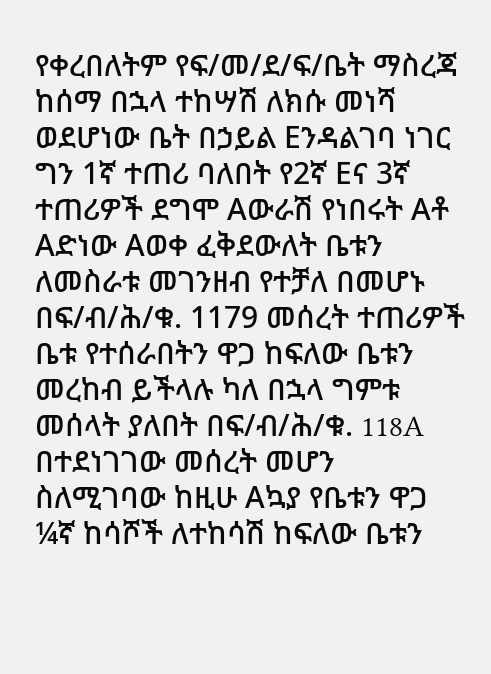የቀረበለትም የፍ/መ/ደ/ፍ/ቤት ማስረጃ ከሰማ በኋላ ተከሣሽ ለክሱ መነሻ ወደሆነው ቤት በኃይል Eንዳልገባ ነገር ግን 1ኛ ተጠሪ ባለበት የ2ኛ Eና 3ኛ ተጠሪዎች ደግሞ Aውራሽ የነበሩት Aቶ Aድነው Aወቀ ፈቅደውለት ቤቱን ለመስራቱ መገንዘብ የተቻለ በመሆኑ በፍ/ብ/ሕ/ቁ. 1179 መሰረት ተጠሪዎች ቤቱ የተሰራበትን ዋጋ ከፍለው ቤቱን መረከብ ይችላሉ ካለ በኋላ ግምቱ መሰላት ያለበት በፍ/ብ/ሕ/ቁ. 118A በተደነገገው መሰረት መሆን ስለሚገባው ከዚሁ Aኳያ የቤቱን ዋጋ ¼ኛ ከሳሾች ለተከሳሽ ከፍለው ቤቱን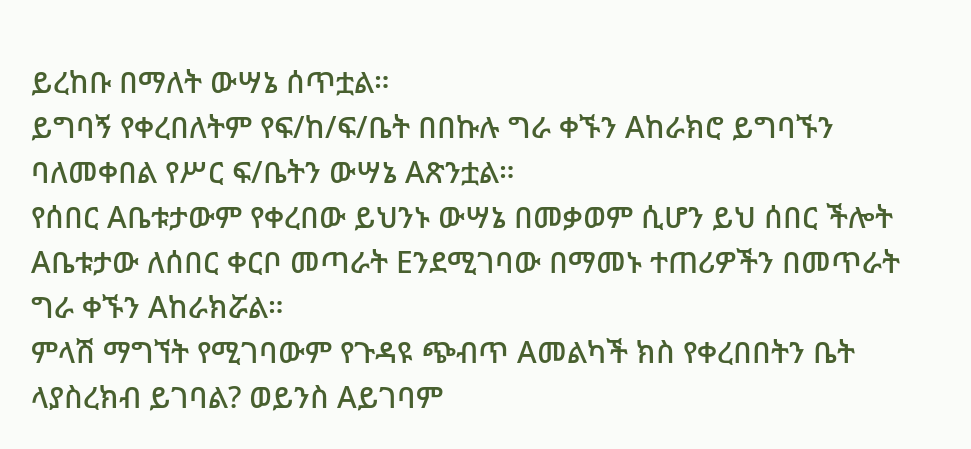ይረከቡ በማለት ውሣኔ ሰጥቷል።
ይግባኝ የቀረበለትም የፍ/ከ/ፍ/ቤት በበኩሉ ግራ ቀኙን Aከራክሮ ይግባኙን ባለመቀበል የሥር ፍ/ቤትን ውሣኔ Aጽንቷል።
የሰበር Aቤቱታውም የቀረበው ይህንኑ ውሣኔ በመቃወም ሲሆን ይህ ሰበር ችሎት Aቤቱታው ለሰበር ቀርቦ መጣራት Eንደሚገባው በማመኑ ተጠሪዎችን በመጥራት ግራ ቀኙን Aከራክሯል።
ምላሽ ማግኘት የሚገባውም የጉዳዩ ጭብጥ Aመልካች ክስ የቀረበበትን ቤት ላያስረክብ ይገባል? ወይንስ Aይገባም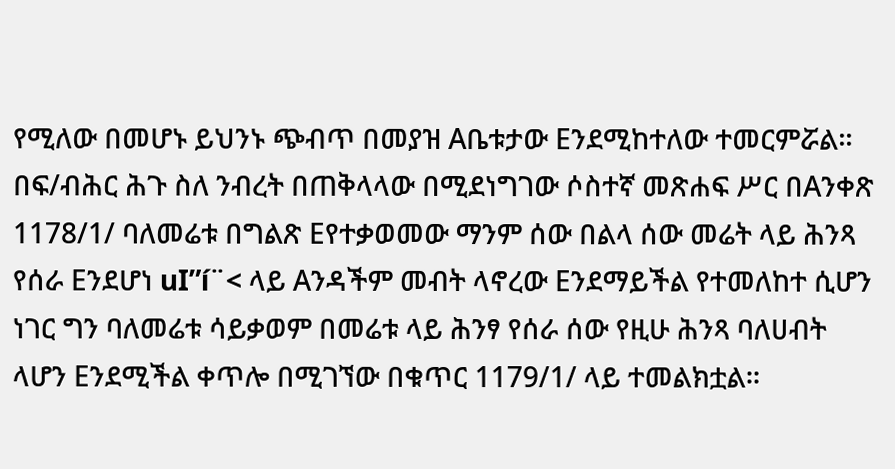የሚለው በመሆኑ ይህንኑ ጭብጥ በመያዝ Aቤቱታው Eንደሚከተለው ተመርምሯል።
በፍ/ብሕር ሕጉ ስለ ንብረት በጠቅላላው በሚደነግገው ሶስተኛ መጽሐፍ ሥር በAንቀጽ 1178/1/ ባለመሬቱ በግልጽ Eየተቃወመው ማንም ሰው በልላ ሰው መሬት ላይ ሕንጻ የሰራ Eንደሆነ uI”í¨< ላይ Aንዳችም መብት ላኖረው Eንደማይችል የተመለከተ ሲሆን ነገር ግን ባለመሬቱ ሳይቃወም በመሬቱ ላይ ሕንፃ የሰራ ሰው የዚሁ ሕንጻ ባለሀብት ላሆን Eንደሚችል ቀጥሎ በሚገኘው በቁጥር 1179/1/ ላይ ተመልክቷል።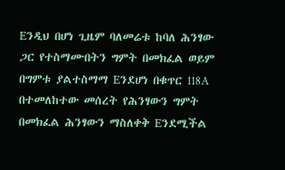Eንዲህ በሆነ ጊዜም ባለመሬቱ ከባለ ሕንፃው ጋር የተስማሙበትን ግምት በመክፈል ወይም በግምቱ ያልተስማማ Eንደሆነ በቁጥር 118A በተመለከተው መሰረት የሕንፃውን ግምት በመክፈል ሕንፃውን ማስለቀቅ Eንደሚችል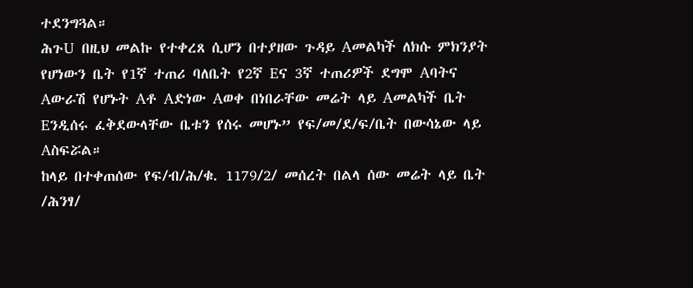ተደንግጓል።
ሕጉU በዚህ መልኩ የተቀረጸ ሲሆን በተያዘው ጉዳይ Aመልካች ለክሱ ምክንያት የሆነውን ቤት የ1ኛ ተጠሪ ባለቤት የ2ኛ Eና 3ኛ ተጠሪዎች ደግሞ Aባትና Aውራሽ የሆኑት Aቶ Aድነው Aወቀ በነበራቸው መሬት ላይ Aመልካች ቤት Eንዲሰሩ ፈቅደውላቸው ቤቱን የሰሩ መሆኑ” የፍ/መ/ደ/ፍ/ቤት በውሳኔው ላይ Aስፍሯል።
ከላይ በተቀጠሰው የፍ/ብ/ሕ/ቁ. 1179/2/ መሰረት በልላ ሰው መሬት ላይ ቤት /ሕንፃ/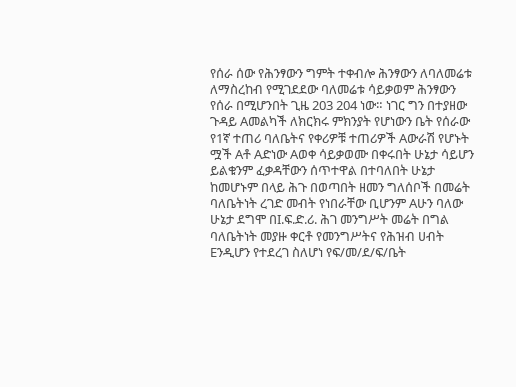የሰራ ሰው የሕንፃውን ግምት ተቀብሎ ሕንፃውን ለባለመሬቱ ለማስረከብ የሚገደደው ባለመሬቱ ሳይቃወም ሕንፃውን የሰራ በሚሆንበት ጊዜ 203 204 ነው። ነገር ግን በተያዘው ጉዳይ Aመልካች ለክርክሩ ምክንያት የሆነውን ቤት የሰራው የ1ኛ ተጠሪ ባለቤትና የቀሪዎቹ ተጠሪዎች Aውራሽ የሆኑት ሟች Aቶ Aድነው Aወቀ ሳይቃወሙ በቀሩበት ሁኔታ ሳይሆን ይልቁንም ፈቃዳቸውን ሰጥተዋል በተባለበት ሁኔታ ከመሆኑም በላይ ሕጉ በወጣበት ዘመን ግለሰቦች በመሬት ባለቤትነት ረገድ መብት የነበራቸው ቢሆንም Aሁን ባለው ሁኔታ ደግሞ በI.ፍ.ድ.ሪ. ሕገ መንግሥት መሬት በግል ባለቤትነት መያዙ ቀርቶ የመንግሥትና የሕዝብ ሀብት Eንዲሆን የተደረገ ስለሆነ የፍ/መ/ደ/ፍ/ቤት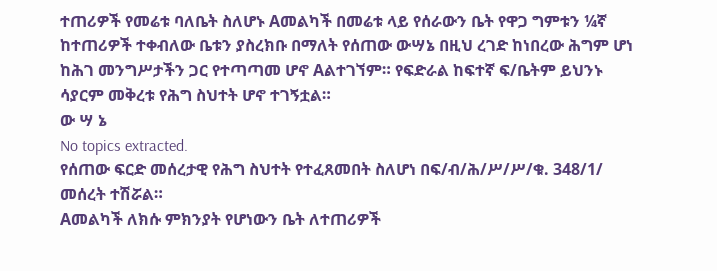ተጠሪዎች የመሬቱ ባለቤት ስለሆኑ Aመልካች በመሬቱ ላይ የሰራውን ቤት የዋጋ ግምቱን ¼ኛ ከተጠሪዎች ተቀብለው ቤቱን ያስረክቡ በማለት የሰጠው ውሣኔ በዚህ ረገድ ከነበረው ሕግም ሆነ ከሕገ መንግሥታችን ጋር የተጣጣመ ሆኖ Aልተገኘም። የፍድራል ከፍተኛ ፍ/ቤትም ይህንኑ ሳያርም መቅረቱ የሕግ ስህተት ሆኖ ተገኝቷል።
ው ሣ ኔ
No topics extracted.
የሰጠው ፍርድ መሰረታዊ የሕግ ስህተት የተፈጸመበት ስለሆነ በፍ/ብ/ሕ/ሥ/ሥ/ቁ. 348/1/ መሰረት ተሽሯል።
Aመልካች ለክሱ ምክንያት የሆነውን ቤት ለተጠሪዎች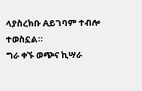ላያስረክቡ Aይገባም ተብሎ ተወስኗል።
ግራ ቀኙ ወጭና ኪሣራ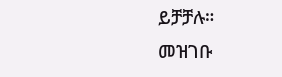ይቻቻሉ።
መዝገቡ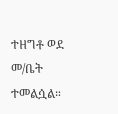ተዘግቶ ወደ መ/ቤት ተመልሷል።